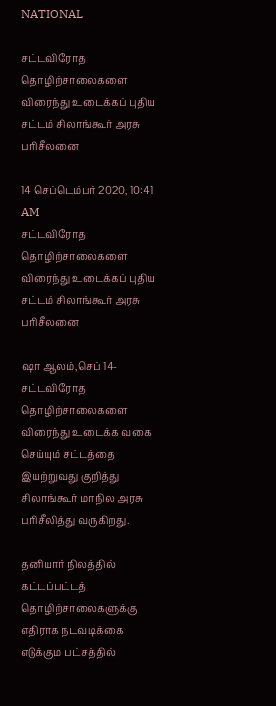NATIONAL

சட்டவிரோத தொழிற்சாலைகளை விரைந்து உடைக்கப் புதிய சட்டம் சிலாங்கூர் அரசு பரிசீலனை

14 செப்டெம்பர் 2020, 10:41 AM
சட்டவிரோத தொழிற்சாலைகளை விரைந்து உடைக்கப் புதிய சட்டம் சிலாங்கூர் அரசு பரிசீலனை

ஷா ஆலம்,செப் 14- சட்டவிரோத தொழிற்சாலைகளை விரைந்து உடைக்க வகை செய்யும் சட்டத்தை இயற்றுவது குறித்து சிலாங்கூர் மாநில அரசு பரிசீலித்து வருகிறது.

தனியார் நிலத்தில் கட்டப்பட்டத் தொழிற்சாலைகளுக்கு எதிராக நடவடிக்கை எடுக்கும பட்சத்தில்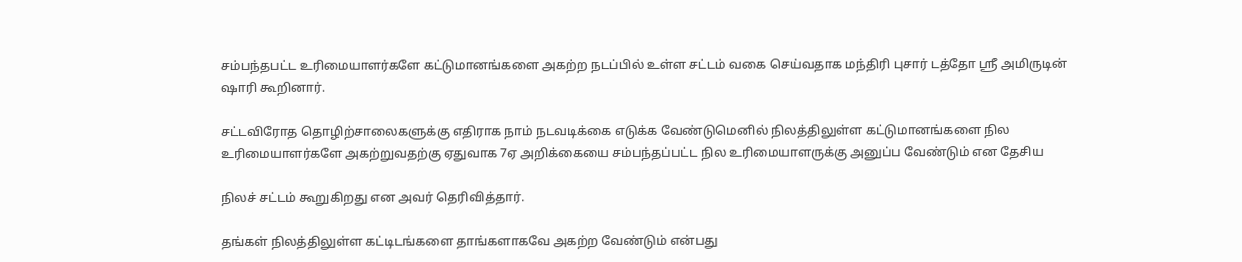சம்பந்தபட்ட உரிமையாளர்களே கட்டுமானங்களை அகற்ற நடப்பில் உள்ள சட்டம் வகை செய்வதாக மந்திரி புசார் டத்தோ ஸ்ரீ அமிருடின் ஷாரி கூறினார்.

சட்டவிரோத தொழிற்சாலைகளுக்கு எதிராக நாம் நடவடிக்கை எடுக்க வேண்டுமெனில் நிலத்திலுள்ள கட்டுமானங்களை நில உரிமையாளர்களே அகற்றுவதற்கு ஏதுவாக 7ஏ அறிக்கையை சம்பந்தப்பட்ட நில உரிமையாளருக்கு அனுப்ப வேண்டும் என தேசிய

நிலச் சட்டம் கூறுகிறது என அவர் தெரிவித்தார்.

தங்கள் நிலத்திலுள்ள கட்டிடங்களை தாங்களாகவே அகற்ற வேண்டும் என்பது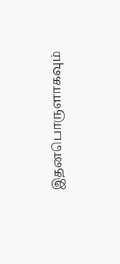இதனபொருளாகவும்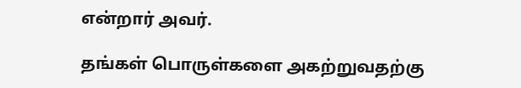என்றார் அவர்.

தங்கள் பொருள்களை அகற்றுவதற்கு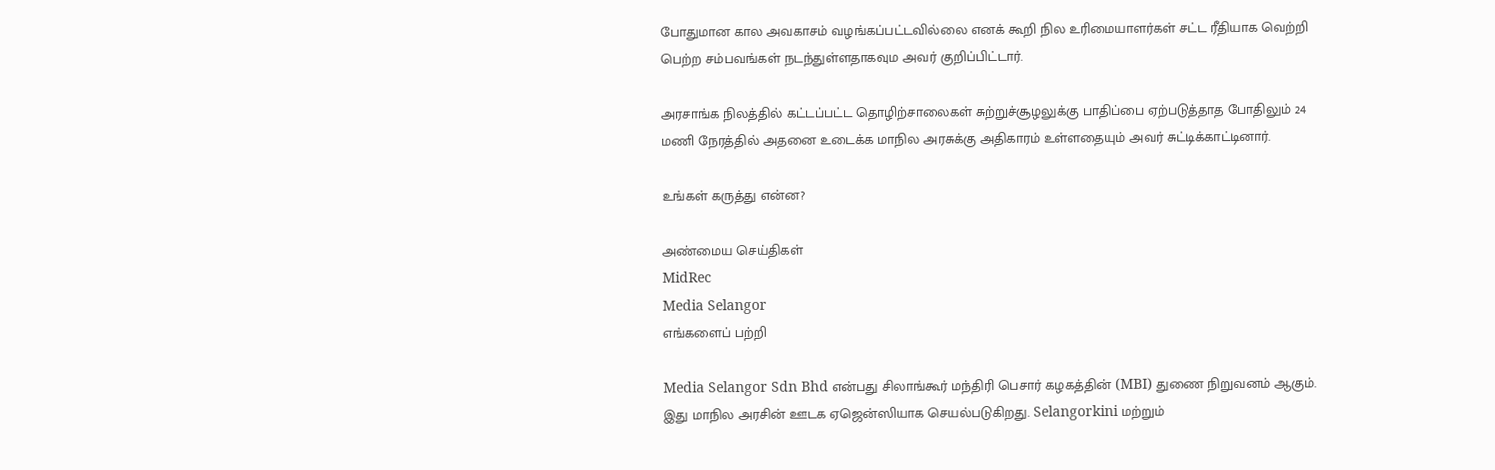போதுமான கால அவகாசம் வழங்கப்பட்டவில்லை எனக் கூறி நில உரிமையாளர்கள் சட்ட ரீதியாக வெற்றி பெற்ற சம்பவங்கள் நடந்துள்ளதாகவும அவர் குறிப்பிட்டார்.

அரசாங்க நிலத்தில் கட்டப்பட்ட தொழிற்சாலைகள் சுற்றுச்சூழலுக்கு பாதிப்பை ஏற்படுத்தாத போதிலும் 24 மணி நேரத்தில் அதனை உடைக்க மாநில அரசுக்கு அதிகாரம் உள்ளதையும் அவர் சுட்டிக்காட்டினார்.

உங்கள் கருத்து என்ன?

அண்மைய செய்திகள்
MidRec
Media Selangor
எங்களைப் பற்றி

Media Selangor Sdn Bhd என்பது சிலாங்கூர் மந்திரி பெசார் கழகத்தின் (MBI) துணை நிறுவனம் ஆகும். இது மாநில அரசின் ஊடக ஏஜென்ஸியாக செயல்படுகிறது. Selangorkini மற்றும்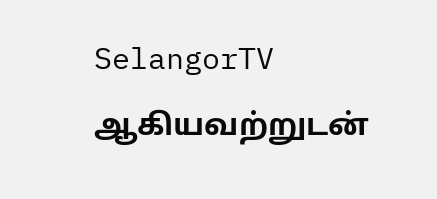SelangorTV ஆகியவற்றுடன்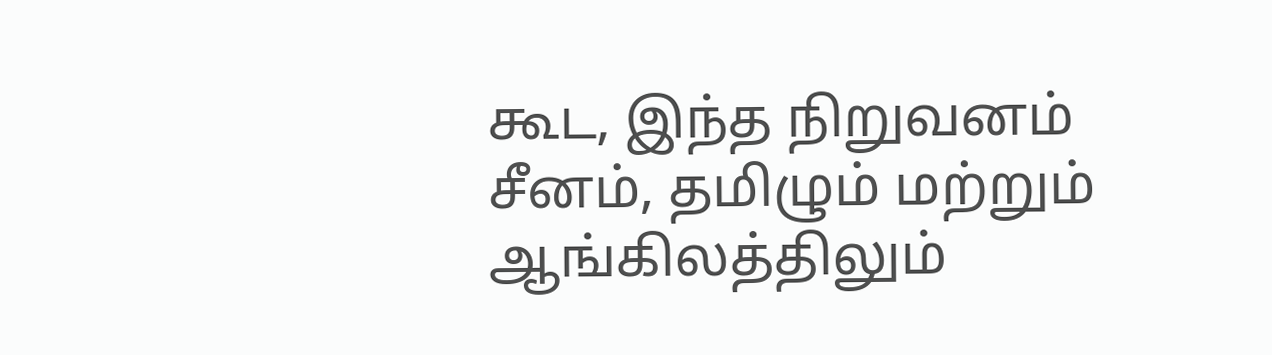கூட, இந்த நிறுவனம் சீனம், தமிழும் மற்றும் ஆங்கிலத்திலும்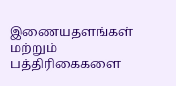இணையதளங்கள் மற்றும் பத்திரிகைகளை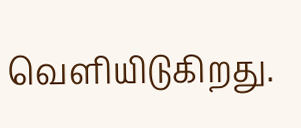வெளியிடுகிறது.